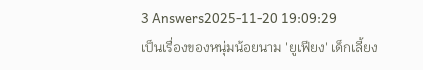3 Answers2025-11-20 19:09:29
เป็นเรื่องของหนุ่มน้อยนาม 'ยูเฟียง' เด็กเลี้ยง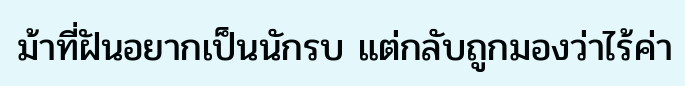ม้าที่ฝันอยากเป็นนักรบ แต่กลับถูกมองว่าไร้ค่า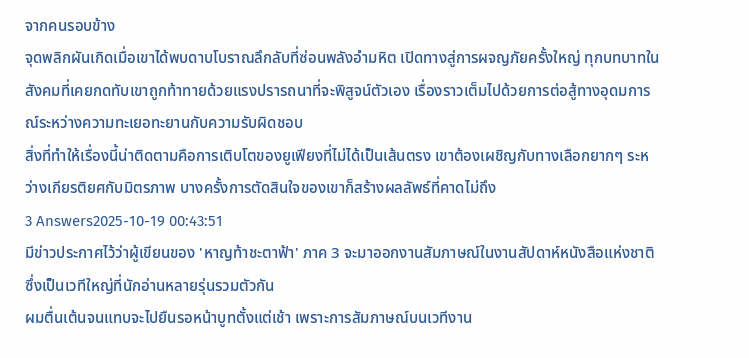จากคนรอบข้าง
จุดพลิกผันเกิดเมื่อเขาได้พบดาบโบราณลึกลับที่ซ่อนพลังอำมหิต เปิดทางสู่การผจญภัยครั้งใหญ่ ทุกบทบาทในสังคมที่เคยกดทับเขาถูกท้าทายด้วยแรงปรารถนาที่จะพิสูจน์ตัวเอง เรื่องราวเต็มไปด้วยการต่อสู้ทางอุดมการณ์ระหว่างความทะเยอทะยานกับความรับผิดชอบ
สิ่งที่ทำให้เรื่องนี้น่าติดตามคือการเติบโตของยูเฟียงที่ไม่ได้เป็นเส้นตรง เขาต้องเผชิญกับทางเลือกยากๆ ระหว่างเกียรติยศกับมิตรภาพ บางครั้งการตัดสินใจของเขาก็สร้างผลลัพธ์ที่คาดไม่ถึง
3 Answers2025-10-19 00:43:51
มีข่าวประกาศไว้ว่าผู้เขียนของ 'หาญท้าชะตาฟ้า' ภาค 3 จะมาออกงานสัมภาษณ์ในงานสัปดาห์หนังสือแห่งชาติ ซึ่งเป็นเวทีใหญ่ที่นักอ่านหลายรุ่นรวมตัวกัน
ผมตื่นเต้นจนแทบจะไปยืนรอหน้าบูทตั้งแต่เช้า เพราะการสัมภาษณ์บนเวทีงาน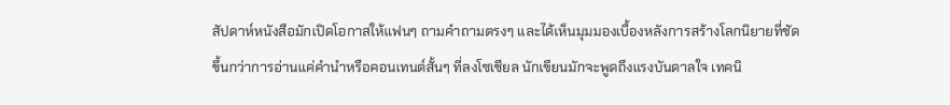สัปดาห์หนังสือมักเปิดโอกาสให้แฟนๆ ถามคำถามตรงๆ และได้เห็นมุมมองเบื้องหลังการสร้างโลกนิยายที่ชัดขึ้นกว่าการอ่านแค่คำนำหรือคอนเทนต์สั้นๆ ที่ลงโซเชียล นักเขียนมักจะพูดถึงแรงบันดาลใจ เทคนิ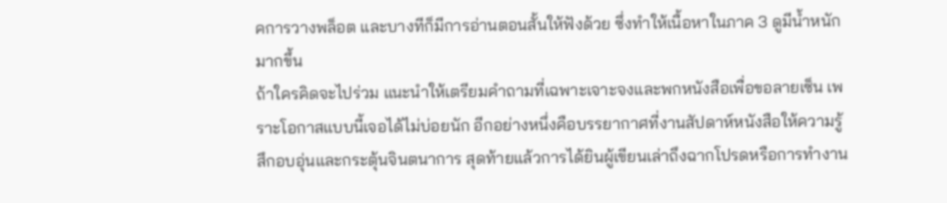คการวางพล็อต และบางทีก็มีการอ่านตอนสั้นให้ฟังด้วย ซึ่งทำให้เนื้อหาในภาค 3 ดูมีน้ำหนักมากขึ้น
ถ้าใครคิดจะไปร่วม แนะนำให้เตรียมคำถามที่เฉพาะเจาะจงและพกหนังสือเพื่อขอลายเซ็น เพราะโอกาสแบบนี้เจอได้ไม่บ่อยนัก อีกอย่างหนึ่งคือบรรยากาศที่งานสัปดาห์หนังสือให้ความรู้สึกอบอุ่นและกระตุ้นจินตนาการ สุดท้ายแล้วการได้ยินผู้เขียนเล่าถึงฉากโปรดหรือการทำงาน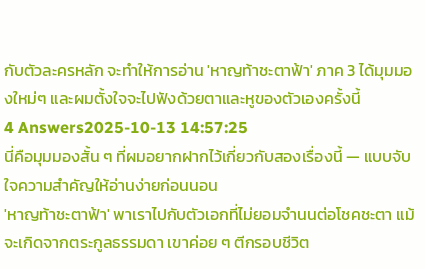กับตัวละครหลัก จะทำให้การอ่าน 'หาญท้าชะตาฟ้า' ภาค 3 ได้มุมมองใหม่ๆ และผมตั้งใจจะไปฟังด้วยตาและหูของตัวเองครั้งนี้
4 Answers2025-10-13 14:57:25
นี่คือมุมมองสั้น ๆ ที่ผมอยากฝากไว้เกี่ยวกับสองเรื่องนี้ — แบบจับใจความสำคัญให้อ่านง่ายก่อนนอน
'หาญท้าชะตาฟ้า' พาเราไปกับตัวเอกที่ไม่ยอมจำนนต่อโชคชะตา แม้จะเกิดจากตระกูลธรรมดา เขาค่อย ๆ ตีกรอบชีวิต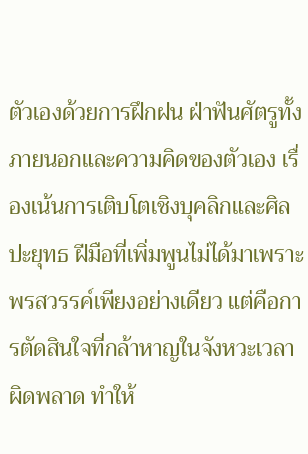ตัวเองด้วยการฝึกฝน ฝ่าฟันศัตรูทั้งภายนอกและความคิดของตัวเอง เรื่องเน้นการเติบโตเชิงบุคลิกและศิลปะยุทธ ฝีมือที่เพิ่มพูนไม่ได้มาเพราะพรสวรรค์เพียงอย่างเดียว แต่คือการตัดสินใจที่กล้าหาญในจังหวะเวลาผิดพลาด ทำให้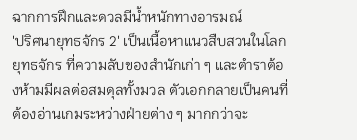ฉากการฝึกและดวลมีน้ำหนักทางอารมณ์
'ปริศนายุทธจักร 2' เป็นเนื้อหาแนวสืบสวนในโลกยุทธจักร ที่ความลับของสำนักเก่า ๆ และตำราต้องห้ามมีผลต่อสมดุลทั้งมวล ตัวเอกกลายเป็นคนที่ต้องอ่านเกมระหว่างฝ่ายต่าง ๆ มากกว่าจะ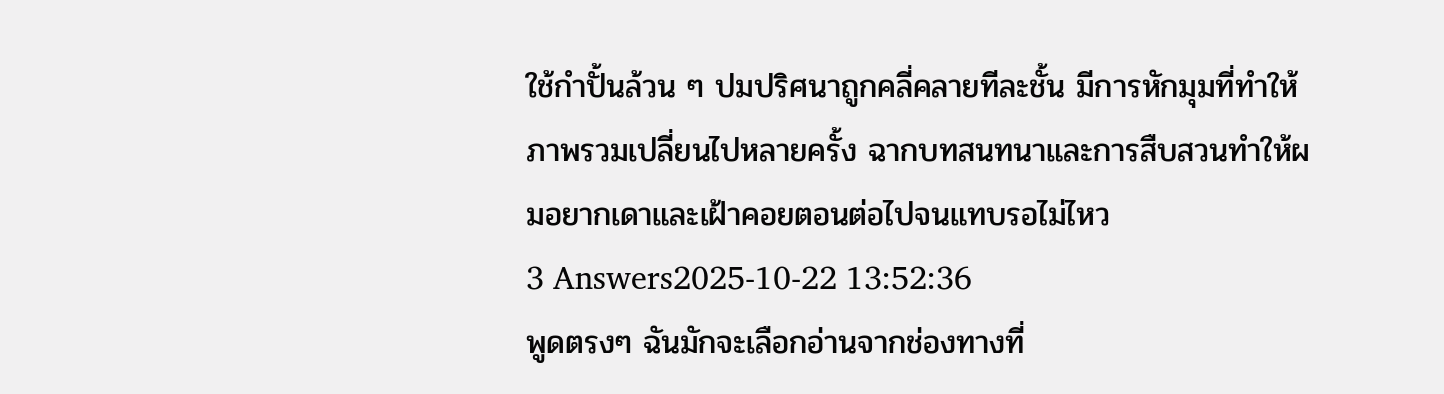ใช้กำปั้นล้วน ๆ ปมปริศนาถูกคลี่คลายทีละชั้น มีการหักมุมที่ทำให้ภาพรวมเปลี่ยนไปหลายครั้ง ฉากบทสนทนาและการสืบสวนทำให้ผมอยากเดาและเฝ้าคอยตอนต่อไปจนแทบรอไม่ไหว
3 Answers2025-10-22 13:52:36
พูดตรงๆ ฉันมักจะเลือกอ่านจากช่องทางที่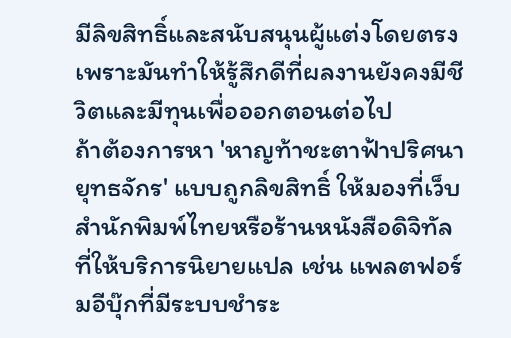มีลิขสิทธิ์และสนับสนุนผู้แต่งโดยตรง เพราะมันทำให้รู้สึกดีที่ผลงานยังคงมีชีวิตและมีทุนเพื่อออกตอนต่อไป
ถ้าต้องการหา 'หาญท้าชะตาฟ้าปริศนายุทธจักร' แบบถูกลิขสิทธิ์ ให้มองที่เว็บสำนักพิมพ์ไทยหรือร้านหนังสือดิจิทัลที่ให้บริการนิยายแปล เช่น แพลตฟอร์มอีบุ๊กที่มีระบบชำระ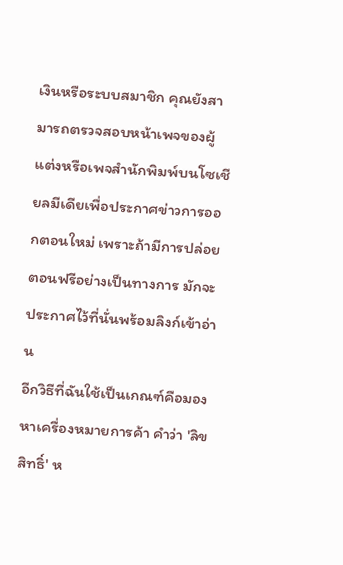เงินหรือระบบสมาชิก คุณยังสามารถตรวจสอบหน้าเพจของผู้แต่งหรือเพจสำนักพิมพ์บนโซเชียลมีเดียเพื่อประกาศข่าวการออกตอนใหม่ เพราะถ้ามีการปล่อยตอนฟรีอย่างเป็นทางการ มักจะประกาศไว้ที่นั่นพร้อมลิงก์เข้าอ่าน
อีกวิธีที่ฉันใช้เป็นเกณฑ์คือมองหาเครื่องหมายการค้า คำว่า 'ลิขสิทธิ์' ห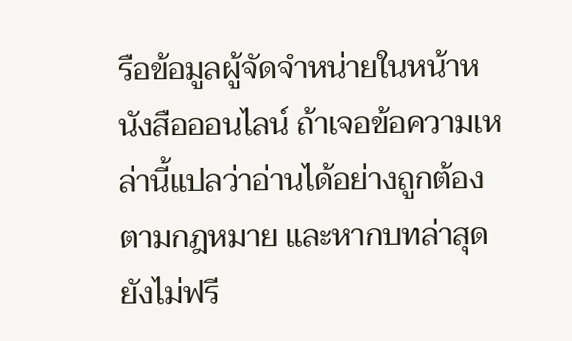รือข้อมูลผู้จัดจำหน่ายในหน้าหนังสือออนไลน์ ถ้าเจอข้อความเหล่านี้แปลว่าอ่านได้อย่างถูกต้องตามกฎหมาย และหากบทล่าสุดยังไม่ฟรี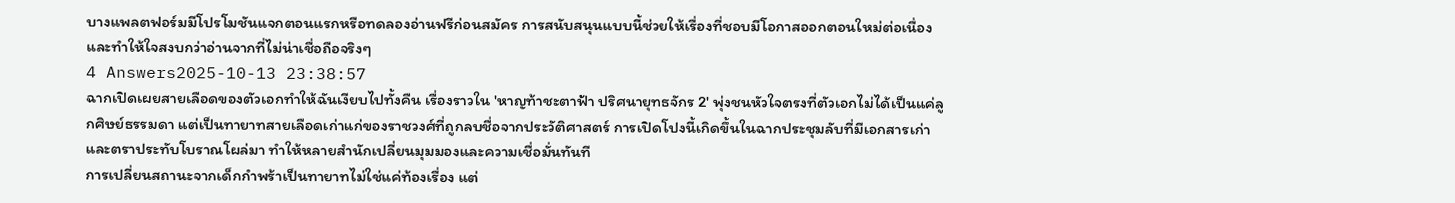บางแพลตฟอร์มมีโปรโมชันแจกตอนแรกหรือทดลองอ่านฟรีก่อนสมัคร การสนับสนุนแบบนี้ช่วยให้เรื่องที่ชอบมีโอกาสออกตอนใหม่ต่อเนื่อง และทำให้ใจสงบกว่าอ่านจากที่ไม่น่าเชื่อถือจริงๆ
4 Answers2025-10-13 23:38:57
ฉากเปิดเผยสายเลือดของตัวเอกทำให้ฉันเงียบไปทั้งคืน เรื่องราวใน 'หาญท้าชะตาฟ้า ปริศนายุทธจักร 2' พุ่งชนหัวใจตรงที่ตัวเอกไม่ได้เป็นแค่ลูกศิษย์ธรรมดา แต่เป็นทายาทสายเลือดเก่าแก่ของราชวงศ์ที่ถูกลบชื่อจากประวัติศาสตร์ การเปิดโปงนี้เกิดขึ้นในฉากประชุมลับที่มีเอกสารเก่าและตราประทับโบราณโผล่มา ทำให้หลายสำนักเปลี่ยนมุมมองและความเชื่อมั่นทันที
การเปลี่ยนสถานะจากเด็กกำพร้าเป็นทายาทไม่ใช่แค่ท้องเรื่อง แต่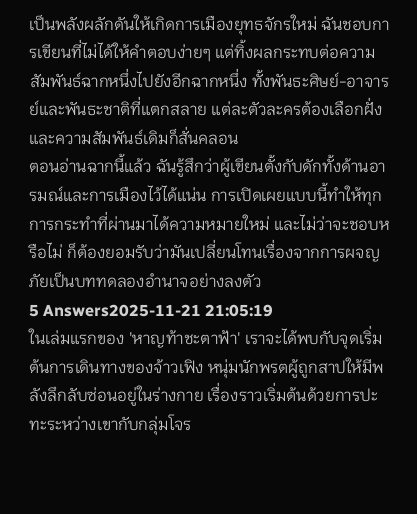เป็นพลังผลักดันให้เกิดการเมืองยุทธจักรใหม่ ฉันชอบการเขียนที่ไม่ได้ให้คำตอบง่ายๆ แต่ทิ้งผลกระทบต่อความสัมพันธ์ฉากหนึ่งไปยังอีกฉากหนึ่ง ทั้งพันธะศิษย์-อาจารย์และพันธะชาติที่แตกสลาย แต่ละตัวละครต้องเลือกฝั่งและความสัมพันธ์เดิมก็สั่นคลอน
ตอนอ่านฉากนี้แล้ว ฉันรู้สึกว่าผู้เขียนตั้งกับดักทั้งด้านอารมณ์และการเมืองไว้ได้แน่น การเปิดเผยแบบนี้ทำให้ทุกการกระทำที่ผ่านมาได้ความหมายใหม่ และไม่ว่าจะชอบหรือไม่ ก็ต้องยอมรับว่ามันเปลี่ยนโทนเรื่องจากการผจญภัยเป็นบททดลองอำนาจอย่างลงตัว
5 Answers2025-11-21 21:05:19
ในเล่มแรกของ 'หาญท้าชะตาฟ้า' เราจะได้พบกับจุดเริ่มต้นการเดินทางของจ้าวเฟิง หนุ่มนักพรตผู้ถูกสาปให้มีพลังลึกลับซ่อนอยู่ในร่างกาย เรื่องราวเริ่มต้นด้วยการปะทะระหว่างเขากับกลุ่มโจร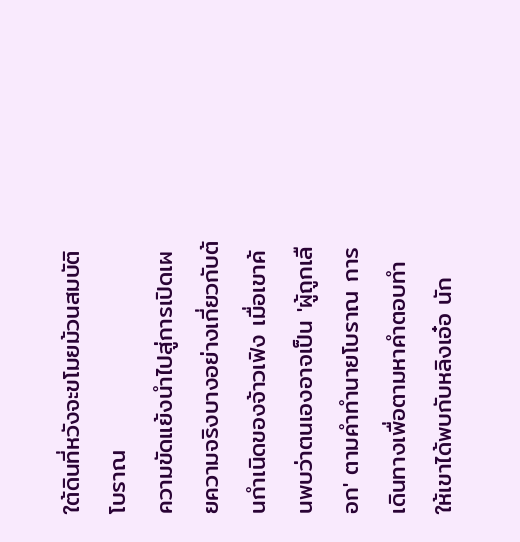ใต้ดินที่หวังจะขโมยม้วนสมบัติโบราณ
ความขัดแย้งนำไปสู่การเปิดเผยความจริงบางอย่างเกี่ยวกับต้นกำเนิดของจ้าวเฟิง เมื่อเขาค้นพบว่าตนเองอาจเป็น 'ผู้ถูกเลือก' ตามคำทำนายโบราณ การเดินทางเพื่อตามหาคำตอบทำให้เขาได้พบกับหลิงเอ๋อ นัก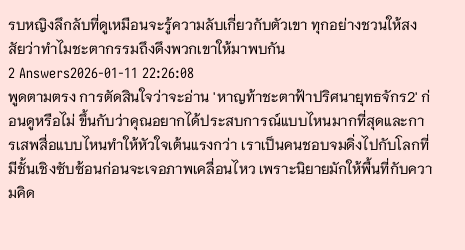รบหญิงลึกลับที่ดูเหมือนจะรู้ความลับเกี่ยวกับตัวเขา ทุกอย่างชวนให้สงสัยว่าทำไมชะตากรรมถึงดึงพวกเขาให้มาพบกัน
2 Answers2026-01-11 22:26:08
พูดตามตรง การตัดสินใจว่าจะอ่าน 'หาญท้าชะตาฟ้าปริศนายุทธจักร2' ก่อนดูหรือไม่ ขึ้นกับว่าคุณอยากได้ประสบการณ์แบบไหนมากที่สุดและการเสพสื่อแบบไหนทำให้หัวใจเต้นแรงกว่า เราเป็นคนชอบจมดิ่งไปกับโลกที่มีชั้นเชิงซับซ้อนก่อนจะเจอภาพเคลื่อนไหว เพราะนิยายมักให้พื้นที่กับความคิด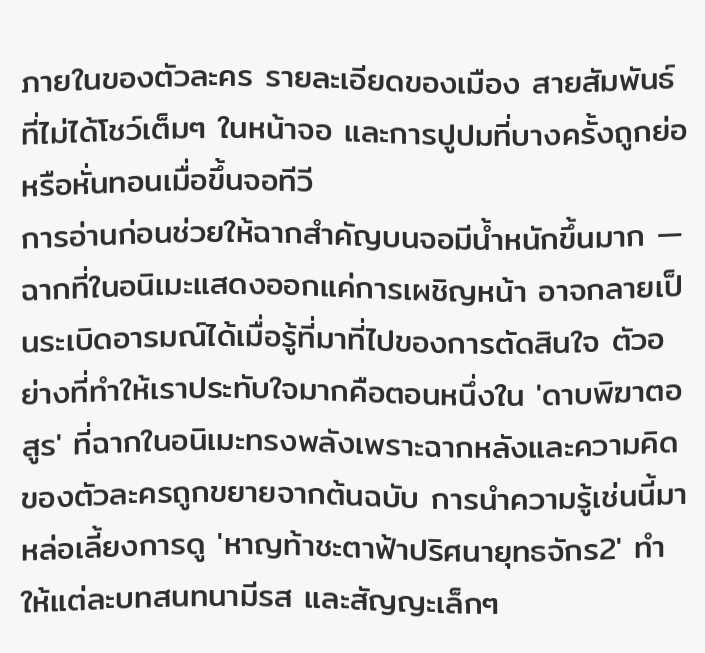ภายในของตัวละคร รายละเอียดของเมือง สายสัมพันธ์ที่ไม่ได้โชว์เต็มๆ ในหน้าจอ และการปูปมที่บางครั้งถูกย่อหรือหั่นทอนเมื่อขึ้นจอทีวี
การอ่านก่อนช่วยให้ฉากสำคัญบนจอมีน้ำหนักขึ้นมาก — ฉากที่ในอนิเมะแสดงออกแค่การเผชิญหน้า อาจกลายเป็นระเบิดอารมณ์ได้เมื่อรู้ที่มาที่ไปของการตัดสินใจ ตัวอย่างที่ทำให้เราประทับใจมากคือตอนหนึ่งใน 'ดาบพิฆาตอสูร' ที่ฉากในอนิเมะทรงพลังเพราะฉากหลังและความคิดของตัวละครถูกขยายจากต้นฉบับ การนำความรู้เช่นนี้มาหล่อเลี้ยงการดู 'หาญท้าชะตาฟ้าปริศนายุทธจักร2' ทำให้แต่ละบทสนทนามีรส และสัญญะเล็กๆ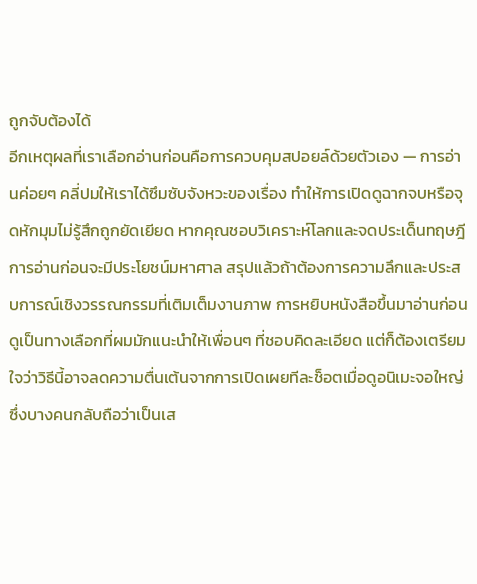ถูกจับต้องได้
อีกเหตุผลที่เราเลือกอ่านก่อนคือการควบคุมสปอยล์ด้วยตัวเอง — การอ่านค่อยๆ คลี่ปมให้เราได้ซึมซับจังหวะของเรื่อง ทำให้การเปิดดูฉากจบหรือจุดหักมุมไม่รู้สึกถูกยัดเยียด หากคุณชอบวิเคราะห์โลกและจดประเด็นทฤษฎี การอ่านก่อนจะมีประโยชน์มหาศาล สรุปแล้วถ้าต้องการความลึกและประสบการณ์เชิงวรรณกรรมที่เติมเต็มงานภาพ การหยิบหนังสือขึ้นมาอ่านก่อนดูเป็นทางเลือกที่ผมมักแนะนำให้เพื่อนๆ ที่ชอบคิดละเอียด แต่ก็ต้องเตรียมใจว่าวิธีนี้อาจลดความตื่นเต้นจากการเปิดเผยทีละช็อตเมื่อดูอนิเมะจอใหญ่ ซึ่งบางคนกลับถือว่าเป็นเส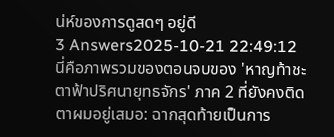น่ห์ของการดูสดๆ อยู่ดี
3 Answers2025-10-21 22:49:12
นี่คือภาพรวมของตอนจบของ 'หาญท้าชะตาฟ้าปริศนายุทธจักร' ภาค 2 ที่ยังคงติดตาผมอยู่เสมอ: ฉากสุดท้ายเป็นการ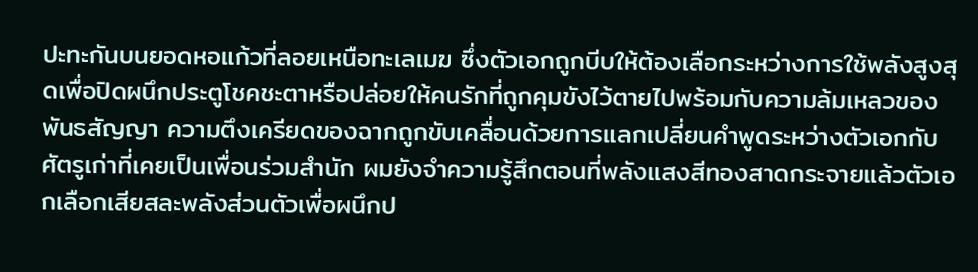ปะทะกันบนยอดหอแก้วที่ลอยเหนือทะเลเมฆ ซึ่งตัวเอกถูกบีบให้ต้องเลือกระหว่างการใช้พลังสูงสุดเพื่อปิดผนึกประตูโชคชะตาหรือปล่อยให้คนรักที่ถูกคุมขังไว้ตายไปพร้อมกับความล้มเหลวของพันธสัญญา ความตึงเครียดของฉากถูกขับเคลื่อนด้วยการแลกเปลี่ยนคำพูดระหว่างตัวเอกกับศัตรูเก่าที่เคยเป็นเพื่อนร่วมสำนัก ผมยังจำความรู้สึกตอนที่พลังแสงสีทองสาดกระจายแล้วตัวเอกเลือกเสียสละพลังส่วนตัวเพื่อผนึกป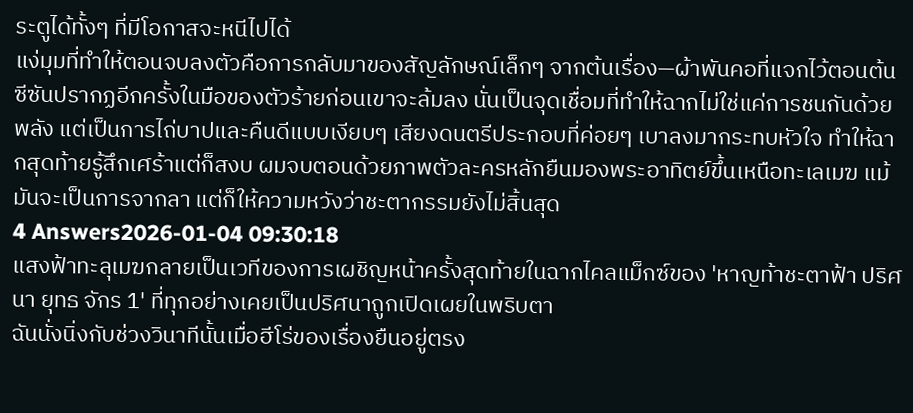ระตูได้ทั้งๆ ที่มีโอกาสจะหนีไปได้
แง่มุมที่ทำให้ตอนจบลงตัวคือการกลับมาของสัญลักษณ์เล็กๆ จากต้นเรื่อง—ผ้าพันคอที่แจกไว้ตอนต้นซีซันปรากฏอีกครั้งในมือของตัวร้ายก่อนเขาจะล้มลง นั่นเป็นจุดเชื่อมที่ทำให้ฉากไม่ใช่แค่การชนกันด้วยพลัง แต่เป็นการไถ่บาปและคืนดีแบบเงียบๆ เสียงดนตรีประกอบที่ค่อยๆ เบาลงมากระทบหัวใจ ทำให้ฉากสุดท้ายรู้สึกเศร้าแต่ก็สงบ ผมจบตอนด้วยภาพตัวละครหลักยืนมองพระอาทิตย์ขึ้นเหนือทะเลเมฆ แม้มันจะเป็นการจากลา แต่ก็ให้ความหวังว่าชะตากรรมยังไม่สิ้นสุด
4 Answers2026-01-04 09:30:18
แสงฟ้าทะลุเมฆกลายเป็นเวทีของการเผชิญหน้าครั้งสุดท้ายในฉากไคลแม็กซ์ของ 'หาญท้าชะตาฟ้า ปริศนา ยุทธ จักร 1' ที่ทุกอย่างเคยเป็นปริศนาถูกเปิดเผยในพริบตา
ฉันนั่งนิ่งกับช่วงวินาทีนั้นเมื่อฮีโร่ของเรื่องยืนอยู่ตรง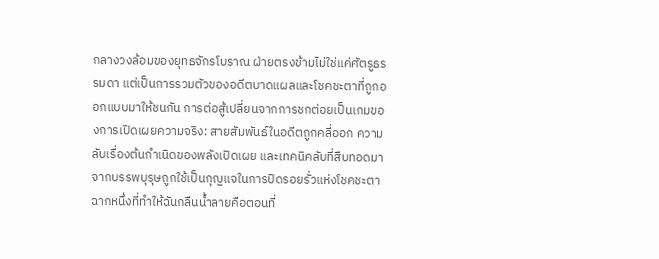กลางวงล้อมของยุทธจักรโบราณ ฝ่ายตรงข้ามไม่ใช่แค่ศัตรูธรรมดา แต่เป็นการรวมตัวของอดีตบาดแผลและโชคชะตาที่ถูกออกแบบมาให้ชนกัน การต่อสู้เปลี่ยนจากการชกต่อยเป็นเกมของการเปิดเผยความจริง: สายสัมพันธ์ในอดีตถูกคลี่ออก ความลับเรื่องต้นกำเนิดของพลังเปิดเผย และเทคนิคลับที่สืบทอดมาจากบรรพบุรุษถูกใช้เป็นกุญแจในการปิดรอยรั่วแห่งโชคชะตา
ฉากหนึ่งที่ทำให้ฉันกลืนน้ำลายคือตอนที่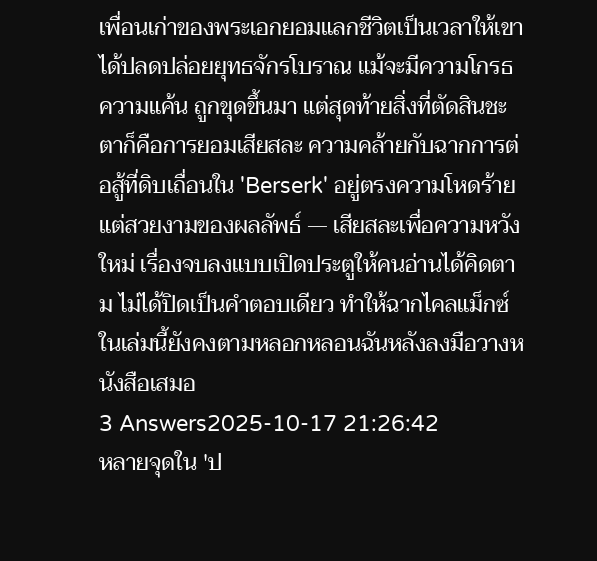เพื่อนเก่าของพระเอกยอมแลกชีวิตเป็นเวลาให้เขาได้ปลดปล่อยยุทธจักรโบราณ แม้จะมีความโกรธ ความแค้น ถูกขุดขึ้นมา แต่สุดท้ายสิ่งที่ตัดสินชะตาก็คือการยอมเสียสละ ความคล้ายกับฉากการต่อสู้ที่ดิบเถื่อนใน 'Berserk' อยู่ตรงความโหดร้ายแต่สวยงามของผลลัพธ์ — เสียสละเพื่อความหวังใหม่ เรื่องจบลงแบบเปิดประตูให้คนอ่านได้คิดตาม ไม่ได้ปิดเป็นคำตอบเดียว ทำให้ฉากไคลแม็กซ์ในเล่มนี้ยังคงตามหลอกหลอนฉันหลังลงมือวางหนังสือเสมอ
3 Answers2025-10-17 21:26:42
หลายจุดใน 'ป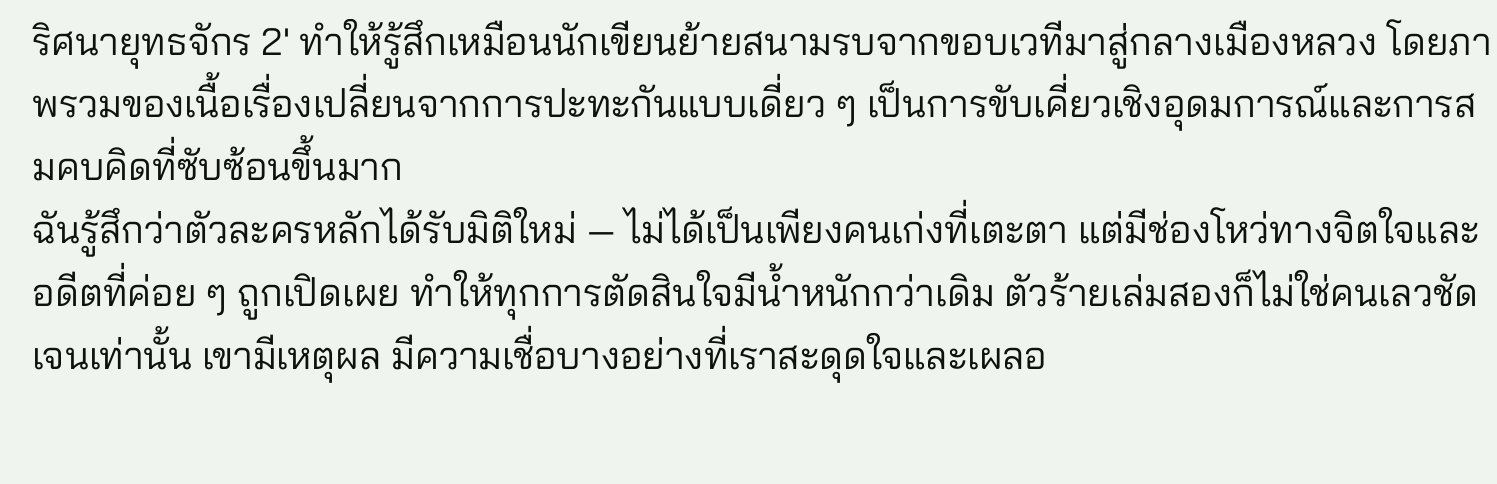ริศนายุทธจักร 2' ทำให้รู้สึกเหมือนนักเขียนย้ายสนามรบจากขอบเวทีมาสู่กลางเมืองหลวง โดยภาพรวมของเนื้อเรื่องเปลี่ยนจากการปะทะกันแบบเดี่ยว ๆ เป็นการขับเคี่ยวเชิงอุดมการณ์และการสมคบคิดที่ซับซ้อนขึ้นมาก
ฉันรู้สึกว่าตัวละครหลักได้รับมิติใหม่ — ไม่ได้เป็นเพียงคนเก่งที่เตะตา แต่มีช่องโหว่ทางจิตใจและอดีตที่ค่อย ๆ ถูกเปิดเผย ทำให้ทุกการตัดสินใจมีน้ำหนักกว่าเดิม ตัวร้ายเล่มสองก็ไม่ใช่คนเลวชัดเจนเท่านั้น เขามีเหตุผล มีความเชื่อบางอย่างที่เราสะดุดใจและเผลอ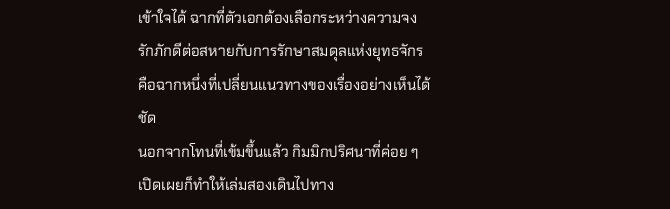เข้าใจได้ ฉากที่ตัวเอกต้องเลือกระหว่างความจงรักภักดีต่อสหายกับการรักษาสมดุลแห่งยุทธจักร คือฉากหนึ่งที่เปลี่ยนแนวทางของเรื่องอย่างเห็นได้ชัด
นอกจากโทนที่เข้มขึ้นแล้ว กิมมิกปริศนาที่ค่อย ๆ เปิดเผยก็ทำให้เล่มสองเดินไปทาง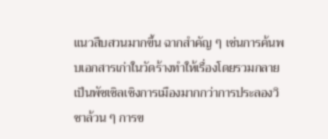แนวสืบสวนมากขึ้น ฉากสำคัญ ๆ เช่นการค้นพบเอกสารเก่าในวัดร้างทำให้เรื่องโดยรวมกลายเป็นพัซเซิลเชิงการเมืองมากกว่าการประลองวิชาล้วน ๆ การข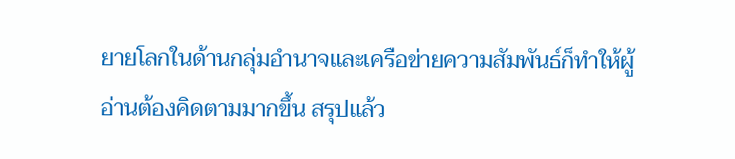ยายโลกในด้านกลุ่มอำนาจและเครือข่ายความสัมพันธ์ก็ทำให้ผู้อ่านต้องคิดตามมากขึ้น สรุปแล้ว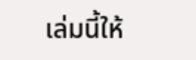เล่มนี้ให้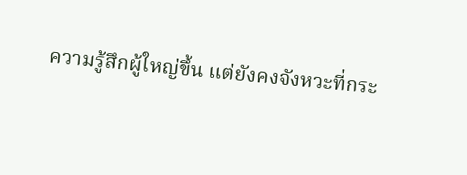ความรู้สึกผู้ใหญ่ขึ้น แต่ยังคงจังหวะที่กระ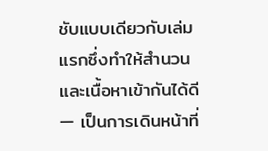ชับแบบเดียวกับเล่มแรกซึ่งทำให้สำนวนและเนื้อหาเข้ากันได้ดี — เป็นการเดินหน้าที่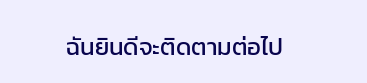ฉันยินดีจะติดตามต่อไป